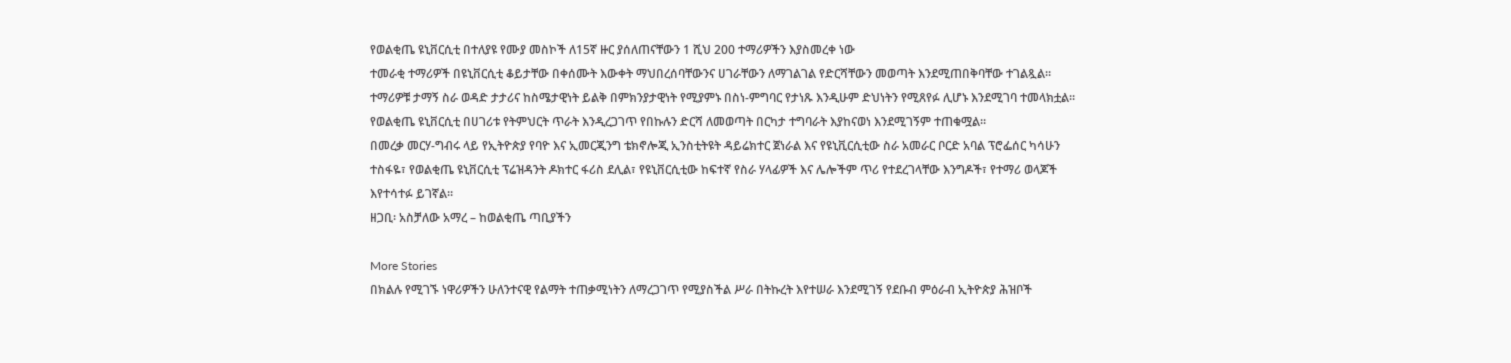የወልቂጤ ዩኒቨርሲቲ በተለያዩ የሙያ መስኮች ለ15ኛ ዙር ያሰለጠናቸውን 1 ሺህ 200 ተማሪዎችን እያስመረቀ ነው
ተመራቂ ተማሪዎች በዩኒቨርሲቲ ቆይታቸው በቀሰሙት እውቀት ማህበረሰባቸውንና ሀገራቸውን ለማገልገል የድርሻቸውን መወጣት እንደሚጠበቅባቸው ተገልጿል።
ተማሪዎቹ ታማኝ ስራ ወዳድ ታታሪና ከስሜታዊነት ይልቅ በምክንያታዊነት የሚያምኑ በስነ-ምግባር የታነጹ እንዲሁም ድህነትን የሚጸየፉ ሊሆኑ እንደሚገባ ተመላክቷል።
የወልቂጤ ዩኒቨርሲቲ በሀገሪቱ የትምህርት ጥራት እንዲረጋገጥ የበኩሉን ድርሻ ለመወጣት በርካታ ተግባራት እያከናወነ እንደሚገኝም ተጠቁሟል።
በመረቃ መርሃ-ግብሩ ላይ የኢትዮጵያ የባዮ እና ኢመርጂንግ ቴክኖሎጂ ኢንስቲትዩት ዳይሬክተር ጀነራል እና የዩኒቪርሲቲው ስራ አመራር ቦርድ አባል ፕሮፌሰር ካሳሁን ተስፋዬ፣ የወልቂጤ ዩኒቨርሲቲ ፕሬዝዳንት ዶክተር ፋሪስ ደሊል፣ የዩኒቨርሲቲው ከፍተኛ የስራ ሃላፊዎች እና ሌሎችም ጥሪ የተደረገላቸው እንግዶች፣ የተማሪ ወላጆች እየተሳተፉ ይገኛል።
ዘጋቢ፡ አስቻለው አማረ – ከወልቂጤ ጣቢያችን

More Stories
በክልሉ የሚገኙ ነዋሪዎችን ሁለንተናዊ የልማት ተጠቃሚነትን ለማረጋገጥ የሚያስችል ሥራ በትኩረት እየተሠራ እንደሚገኝ የደቡብ ምዕራብ ኢትዮጵያ ሕዝቦች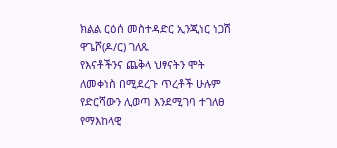ክልል ርዕሰ መስተዳድር ኢንጂነር ነጋሽ ዋጌሾ(ዶ/ር) ገለጹ
የእናቶችንና ጨቅላ ህፃናትን ሞት ለመቀነስ በሚደረጉ ጥረቶች ሁሉም የድርሻውን ሊወጣ እንደሚገባ ተገለፀ
የማእከላዊ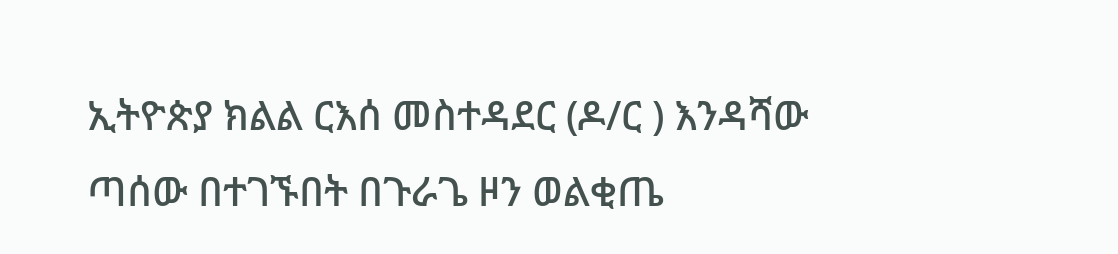ኢትዮጵያ ክልል ርእሰ መስተዳደር (ዶ/ር ) እንዳሻው ጣሰው በተገኙበት በጉራጌ ዞን ወልቂጤ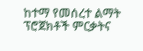ከተማ የመሰረተ ልማት ፕሮጀክቶች ምርቃትና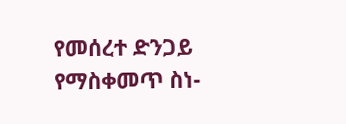የመሰረተ ድንጋይ የማስቀመጥ ስነ-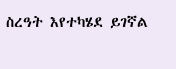ስረዓት እየተካሄደ ይገኛል